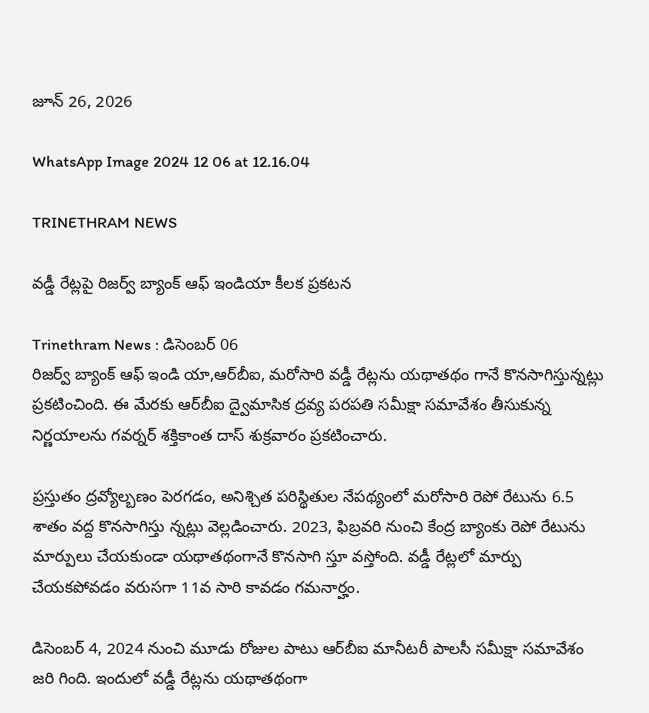జూన్ 26, 2026

WhatsApp Image 2024 12 06 at 12.16.04

TRINETHRAM NEWS

వడ్డీ రేట్లపై రిజర్వ్ బ్యాంక్ ఆఫ్ ఇండియా కీలక ప్రకటన

Trinethram News : డిసెంబర్ 06
రిజర్వ్ బ్యాంక్ ఆఫ్ ఇండి యా,ఆర్‌బీఐ, మరోసారి వడ్డీ రేట్లను యథాతథం గానే కొనసాగిస్తున్నట్లు ప్రకటించింది. ఈ మేరకు ఆర్‌బీఐ ద్వైమాసిక ద్రవ్య పరపతి సమీక్షా సమావేశం తీసుకున్న నిర్ణయాలను గవర్నర్ శక్తికాంత దాస్ శుక్రవారం ప్రకటించారు.

ప్రస్తుతం ద్రవ్యోల్బణం పెరగడం, అనిశ్చిత పరిస్థితుల నేపథ్యంలో మరోసారి రెపో రేటును 6.5 శాతం వద్ద కొనసాగిస్తు న్నట్లు వెల్లడించారు. 2023, ఫిబ్రవరి నుంచి కేంద్ర బ్యాంకు రెపో రేటును మార్పులు చేయకుండా యథాతథంగానే కొనసాగి స్తూ వస్తోంది. వడ్డీ రేట్లలో మార్పు చేయకపోవడం వరుసగా 11వ సారి కావడం గమనార్హం.

డిసెంబర్ 4, 2024 నుంచి మూడు రోజుల పాటు ఆర్‌బీఐ మానీటరీ పాలసీ సమీక్షా సమావేశం జరి గింది. ఇందులో వడ్డీ రేట్లను యథాతథంగా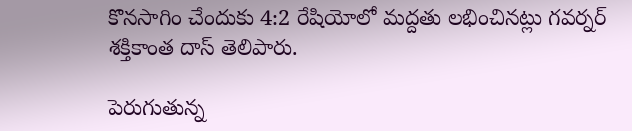కొనసాగిం చేందుకు 4:2 రేషియోలో మద్దతు లభించినట్లు గవర్నర్ శక్తికాంత దాస్ తెలిపారు.

పెరుగుతున్న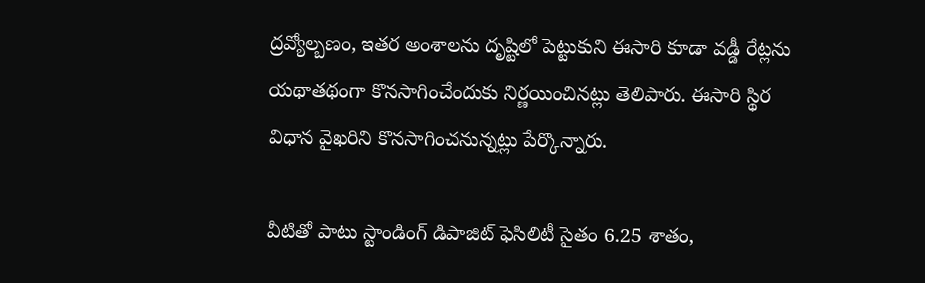ద్రవ్యోల్బణం, ఇతర అంశాలను దృష్టిలో పెట్టుకుని ఈసారి కూడా వడ్డీ రేట్లను యథాతథంగా కొనసాగించేందుకు నిర్ణయించినట్లు తెలిపారు. ఈసారి స్థిర విధాన వైఖరిని కొనసాగించనున్నట్లు పేర్కొన్నారు.

వీటితో పాటు స్టాండింగ్ డిపాజిట్ ఫెసిలిటీ సైతం 6.25 శాతం,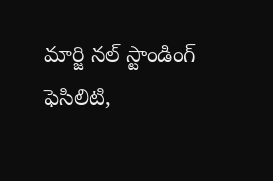మార్జి నల్ స్టాండింగ్ ఫెసిలిటి,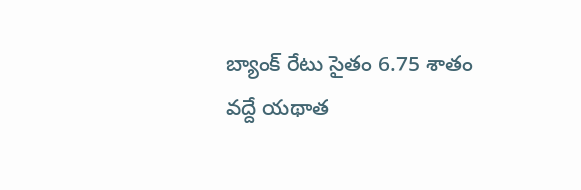బ్యాంక్ రేటు సైతం 6.75 శాతం వద్దే యథాత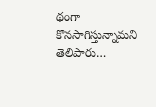థంగా కొనసాగిస్తున్నామని తెలిపారు…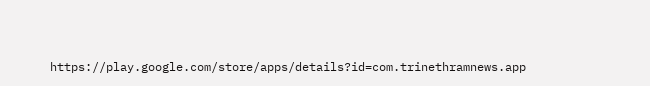https://play.google.com/store/apps/details?id=com.trinethramnews.app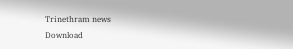Trinethram news
Download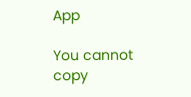App

You cannot copy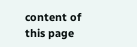content of this page